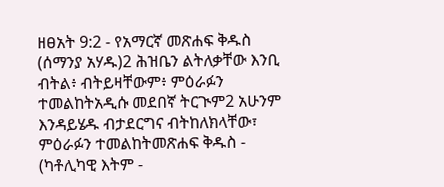ዘፀአት 9:2 - የአማርኛ መጽሐፍ ቅዱስ (ሰማንያ አሃዱ)2 ሕዝቤን ልትለቃቸው እንቢ ብትል፥ ብትይዛቸውም፥ ምዕራፉን ተመልከትአዲሱ መደበኛ ትርጒም2 አሁንም እንዳይሄዱ ብታደርግና ብትከለክላቸው፣ ምዕራፉን ተመልከትመጽሐፍ ቅዱስ - (ካቶሊካዊ እትም -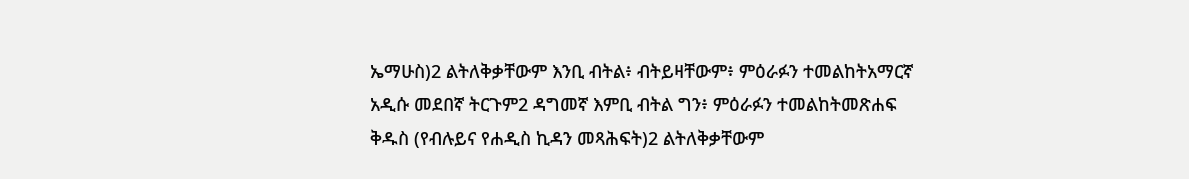ኤማሁስ)2 ልትለቅቃቸውም እንቢ ብትል፥ ብትይዛቸውም፥ ምዕራፉን ተመልከትአማርኛ አዲሱ መደበኛ ትርጉም2 ዳግመኛ እምቢ ብትል ግን፥ ምዕራፉን ተመልከትመጽሐፍ ቅዱስ (የብሉይና የሐዲስ ኪዳን መጻሕፍት)2 ልትለቅቃቸውም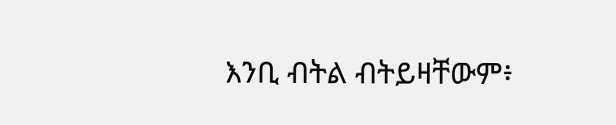እንቢ ብትል ብትይዛቸውም፥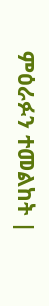ምዕራፉን ተመልከት |